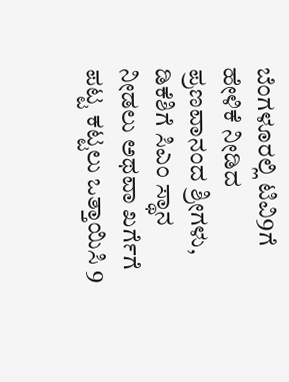ಬೆಂಗಳೂರಲ್ಲಿ ಟಿವಿ9ಗೆ ಹೇಳಿಕೆ ನೀಡಿದ ಪ್ರಣವಾನಂದ ಶ್ರೀಗಳು, ಡಿಕೆಶಿಗೆ ಸಿಎಂ ಸ್ಥಾನ ನೀಡಲು ಅಥವಾ ಖರ್ಗೆಗೆ ಪಟ್ಟ ಕಟ್ಟಲು ಒತ್ತಾಯಿಸಿ 9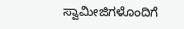ಸ್ವಾಮೀಜಿಗಳೊಂದಿಗೆ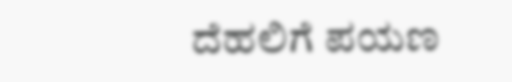ದೆಹಲಿಗೆ ಪಯಣ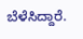ಬೆಳೆಸಿದ್ದಾರೆ.